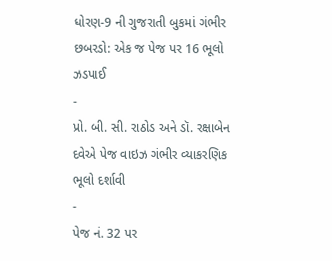ધોરણ-9 ની ગુજરાતી બુકમાં ગંભીર છબરડો: એક જ પેજ પર 16 ભૂલો ઝડપાઈ
-
પ્રો. બી. સી. રાઠોડ અને ડૉ. રક્ષાબેન દવેએ પેજ વાઇઝ ગંભીર વ્યાકરણિક ભૂલો દર્શાવી
-
પેજ નં. 32 પર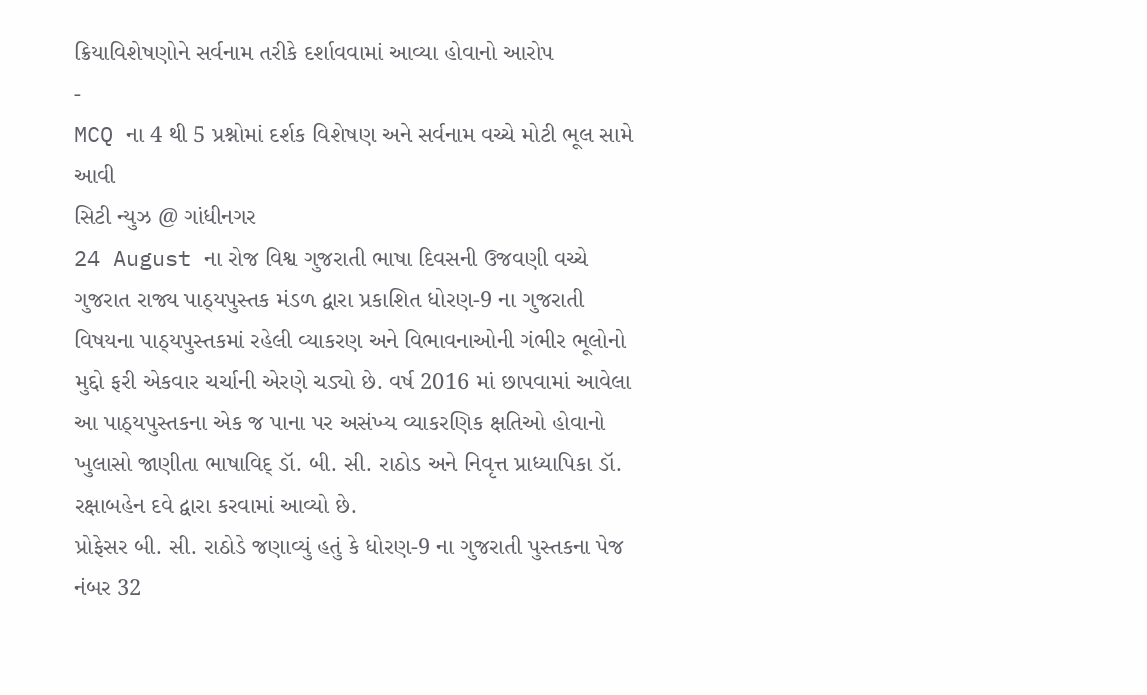ક્રિયાવિશેષણોને સર્વનામ તરીકે દર્શાવવામાં આવ્યા હોવાનો આરોપ
-
MCQ ના 4 થી 5 પ્રશ્નોમાં દર્શક વિશેષણ અને સર્વનામ વચ્ચે મોટી ભૂલ સામે આવી
સિટી ન્યુઝ @ ગાંધીનગર
24 August ના રોજ વિશ્વ ગુજરાતી ભાષા દિવસની ઉજવણી વચ્ચે ગુજરાત રાજ્ય પાઠ્યપુસ્તક મંડળ દ્વારા પ્રકાશિત ધોરણ-9 ના ગુજરાતી વિષયના પાઠ્યપુસ્તકમાં રહેલી વ્યાકરણ અને વિભાવનાઓની ગંભીર ભૂલોનો મુદ્દો ફરી એકવાર ચર્ચાની એરણે ચડ્યો છે. વર્ષ 2016 માં છાપવામાં આવેલા આ પાઠ્યપુસ્તકના એક જ પાના પર અસંખ્ય વ્યાકરણિક ક્ષતિઓ હોવાનો ખુલાસો જાણીતા ભાષાવિદ્ ડૉ. બી. સી. રાઠોડ અને નિવૃત્ત પ્રાધ્યાપિકા ડૉ. રક્ષાબહેન દવે દ્વારા કરવામાં આવ્યો છે.
પ્રોફેસર બી. સી. રાઠોડે જણાવ્યું હતું કે ધોરણ-9 ના ગુજરાતી પુસ્તકના પેજ નંબર 32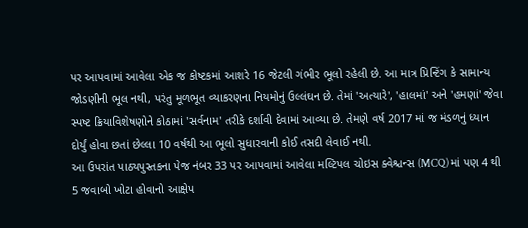પર આપવામાં આવેલા એક જ કોષ્ટકમાં આશરે 16 જેટલી ગંભીર ભૂલો રહેલી છે. આ માત્ર પ્રિન્ટિંગ કે સામાન્ય જોડણીની ભૂલ નથી, પરંતુ મૂળભૂત વ્યાકરણના નિયમોનું ઉલ્લંઘન છે. તેમાં 'અત્યારે', 'હાલમાં' અને 'હમણાં' જેવા સ્પષ્ટ ક્રિયાવિશેષણોને કોઠામાં 'સર્વનામ' તરીકે દર્શાવી દેવામાં આવ્યા છે. તેમણે વર્ષ 2017 માં જ મંડળનું ધ્યાન દોર્યું હોવા છતાં છેલ્લા 10 વર્ષથી આ ભૂલો સુધારવાની કોઈ તસદી લેવાઈ નથી.
આ ઉપરાંત પાઠ્યપુસ્તકના પેજ નંબર 33 પર આપવામાં આવેલા મલ્ટિપલ ચોઇસ ક્વેશ્ચન્સ (MCQ) માં પણ 4 થી 5 જવાબો ખોટા હોવાનો આક્ષેપ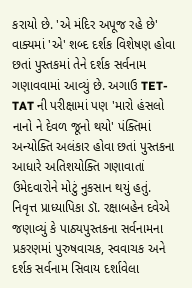કરાયો છે. 'એ મંદિર અપૂજ રહે છે' વાક્યમાં 'એ' શબ્દ દર્શક વિશેષણ હોવા છતાં પુસ્તકમાં તેને દર્શક સર્વનામ ગણાવવામાં આવ્યું છે. અગાઉ TET-TAT ની પરીક્ષામાં પણ 'મારો હંસલો નાનો ને દેવળ જૂનો થયો' પંક્તિમાં અન્યોક્તિ અલંકાર હોવા છતાં પુસ્તકના આધારે અતિશયોક્તિ ગણાવાતાં ઉમેદવારોને મોટું નુકસાન થયું હતું.
નિવૃત્ત પ્રાધ્યાપિકા ડૉ. રક્ષાબહેન દવેએ જણાવ્યું કે પાઠ્યપુસ્તકના સર્વનામના પ્રકરણમાં પુરુષવાચક, સ્વવાચક અને દર્શક સર્વનામ સિવાય દર્શાવેલા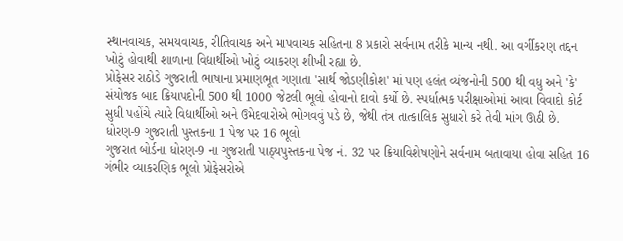સ્થાનવાચક, સમયવાચક, રીતિવાચક અને માપવાચક સહિતના 8 પ્રકારો સર્વનામ તરીકે માન્ય નથી. આ વર્ગીકરણ તદ્દન ખોટું હોવાથી શાળાના વિદ્યાર્થીઓ ખોટું વ્યાકરણ શીખી રહ્યા છે.
પ્રોફેસર રાઠોડે ગુજરાતી ભાષાના પ્રમાણભૂત ગણાતા 'સાર્થ જોડણીકોશ' માં પણ હલંત વ્યંજનોની 500 થી વધુ અને 'કે' સંયોજક બાદ ક્રિયાપદોની 500 થી 1000 જેટલી ભૂલો હોવાનો દાવો કર્યો છે. સ્પર્ધાત્મક પરીક્ષાઓમાં આવા વિવાદો કોર્ટ સુધી પહોંચે ત્યારે વિદ્યાર્થીઓ અને ઉમેદવારોએ ભોગવવું પડે છે, જેથી તંત્ર તાત્કાલિક સુધારો કરે તેવી માંગ ઊઠી છે.
ધોરણ-9 ગુજરાતી પુસ્તકના 1 પેજ પર 16 ભૂલો
ગુજરાત બોર્ડના ધોરણ-9 ના ગુજરાતી પાઠ્યપુસ્તકના પેજ નં. 32 પર ક્રિયાવિશેષણોને સર્વનામ બતાવાયા હોવા સહિત 16 ગંભીર વ્યાકરણિક ભૂલો પ્રોફેસરોએ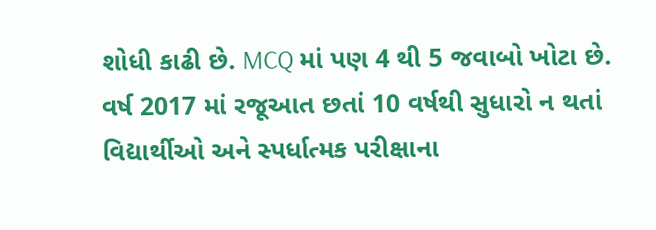શોધી કાઢી છે. MCQ માં પણ 4 થી 5 જવાબો ખોટા છે. વર્ષ 2017 માં રજૂઆત છતાં 10 વર્ષથી સુધારો ન થતાં વિદ્યાર્થીઓ અને સ્પર્ધાત્મક પરીક્ષાના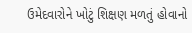ઉમેદવારોને ખોટું શિક્ષણ મળતું હોવાનો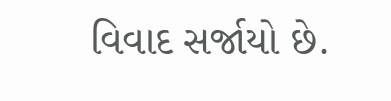વિવાદ સર્જાયો છે.